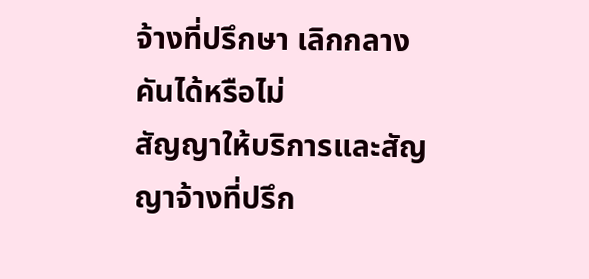จ้างที่ปรึกษา เลิกกลางคันได้หรือไม่
สัญญาให้บริการและสัญญาจ้างที่ปรึก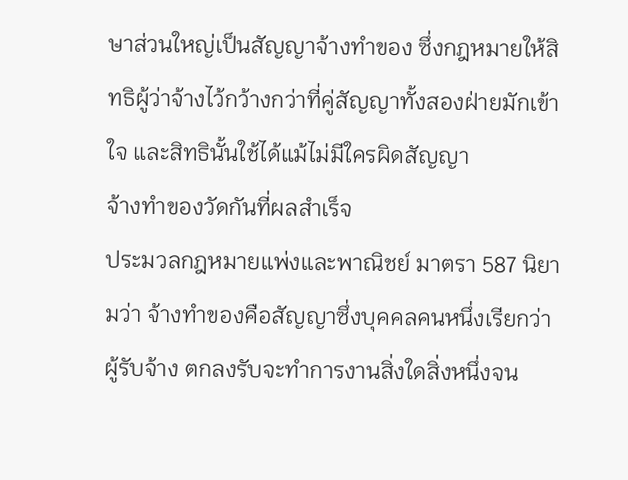ษาส่วนใหญ่เป็นสัญญาจ้างทำของ ซึ่งกฎหมายให้สิทธิผู้ว่าจ้างไว้กว้างกว่าที่คู่สัญญาทั้งสองฝ่ายมักเข้าใจ และสิทธินั้นใช้ได้แม้ไม่มีใครผิดสัญญา
จ้างทำของวัดกันที่ผลสำเร็จ
ประมวลกฎหมายแพ่งและพาณิชย์ มาตรา 587 นิยามว่า จ้างทำของคือสัญญาซึ่งบุคคลคนหนึ่งเรียกว่าผู้รับจ้าง ตกลงรับจะทำการงานสิ่งใดสิ่งหนึ่งจน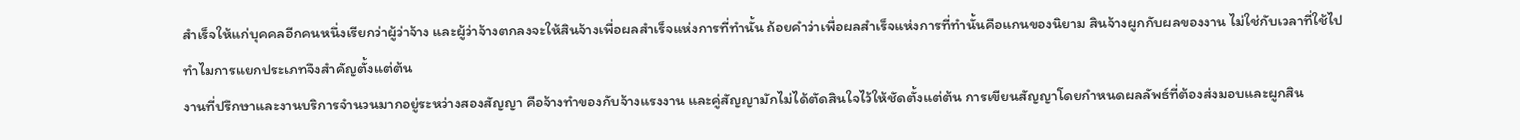สำเร็จให้แก่บุคคลอีกคนหนึ่งเรียกว่าผู้ว่าจ้าง และผู้ว่าจ้างตกลงจะให้สินจ้างเพื่อผลสำเร็จแห่งการที่ทำนั้น ถ้อยคำว่าเพื่อผลสำเร็จแห่งการที่ทำนั้นคือแกนของนิยาม สินจ้างผูกกับผลของงาน ไม่ใช่กับเวลาที่ใช้ไป
ทำไมการแยกประเภทจึงสำคัญตั้งแต่ต้น
งานที่ปรึกษาและงานบริการจำนวนมากอยู่ระหว่างสองสัญญา คือจ้างทำของกับจ้างแรงงาน และคู่สัญญามักไม่ได้ตัดสินใจไว้ให้ชัดตั้งแต่ต้น การเขียนสัญญาโดยกำหนดผลลัพธ์ที่ต้องส่งมอบและผูกสิน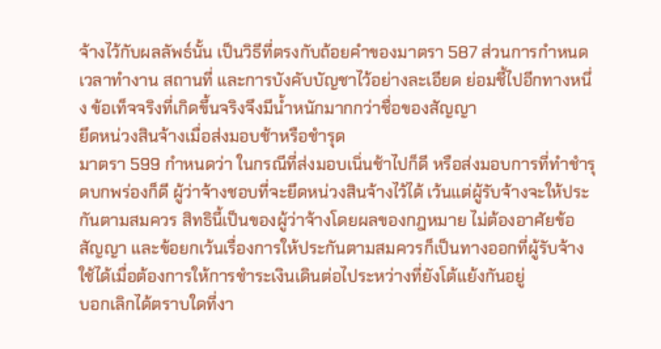จ้างไว้กับผลลัพธ์นั้น เป็นวิธีที่ตรงกับถ้อยคำของมาตรา 587 ส่วนการกำหนดเวลาทำงาน สถานที่ และการบังคับบัญชาไว้อย่างละเอียด ย่อมชี้ไปอีกทางหนึ่ง ข้อเท็จจริงที่เกิดขึ้นจริงจึงมีน้ำหนักมากกว่าชื่อของสัญญา
ยึดหน่วงสินจ้างเมื่อส่งมอบช้าหรือชำรุด
มาตรา 599 กำหนดว่า ในกรณีที่ส่งมอบเนิ่นช้าไปก็ดี หรือส่งมอบการที่ทำชำรุดบกพร่องก็ดี ผู้ว่าจ้างชอบที่จะยึดหน่วงสินจ้างไว้ได้ เว้นแต่ผู้รับจ้างจะให้ประกันตามสมควร สิทธินี้เป็นของผู้ว่าจ้างโดยผลของกฎหมาย ไม่ต้องอาศัยข้อสัญญา และข้อยกเว้นเรื่องการให้ประกันตามสมควรก็เป็นทางออกที่ผู้รับจ้างใช้ได้เมื่อต้องการให้การชำระเงินเดินต่อไประหว่างที่ยังโต้แย้งกันอยู่
บอกเลิกได้ตราบใดที่งา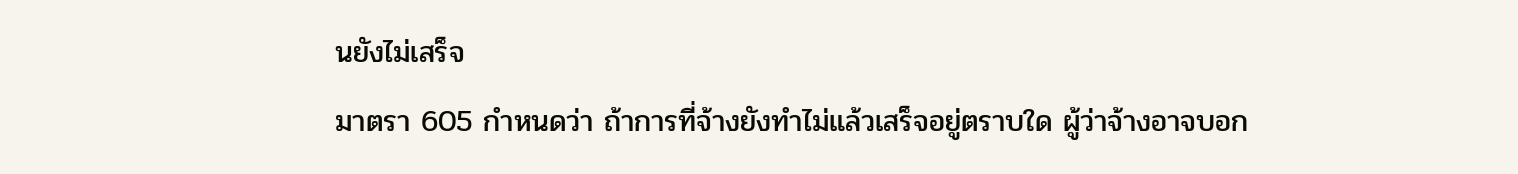นยังไม่เสร็จ
มาตรา 605 กำหนดว่า ถ้าการที่จ้างยังทำไม่แล้วเสร็จอยู่ตราบใด ผู้ว่าจ้างอาจบอก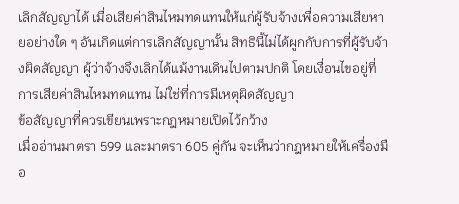เลิกสัญญาได้ เมื่อเสียค่าสินไหมทดแทนให้แก่ผู้รับจ้างเพื่อความเสียหายอย่างใด ๆ อันเกิดแต่การเลิกสัญญานั้น สิทธินี้ไม่ได้ผูกกับการที่ผู้รับจ้างผิดสัญญา ผู้ว่าจ้างจึงเลิกได้แม้งานเดินไปตามปกติ โดยเงื่อนไขอยู่ที่การเสียค่าสินไหมทดแทน ไม่ใช่ที่การมีเหตุผิดสัญญา
ข้อสัญญาที่ควรเขียนเพราะกฎหมายเปิดไว้กว้าง
เมื่ออ่านมาตรา 599 และมาตรา 605 คู่กัน จะเห็นว่ากฎหมายให้เครื่องมือ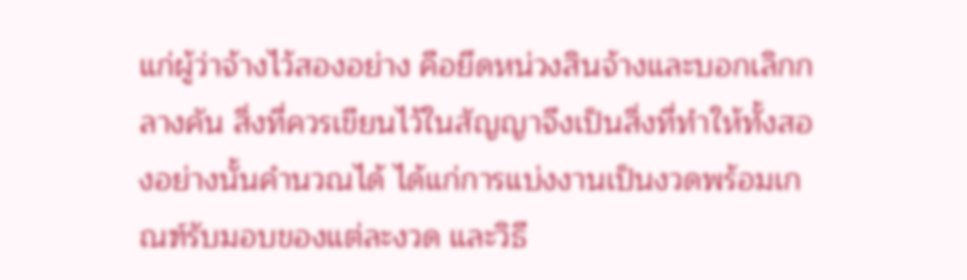แก่ผู้ว่าจ้างไว้สองอย่าง คือยึดหน่วงสินจ้างและบอกเลิกกลางคัน สิ่งที่ควรเขียนไว้ในสัญญาจึงเป็นสิ่งที่ทำให้ทั้งสองอย่างนั้นคำนวณได้ ได้แก่การแบ่งงานเป็นงวดพร้อมเกณฑ์รับมอบของแต่ละงวด และวิธี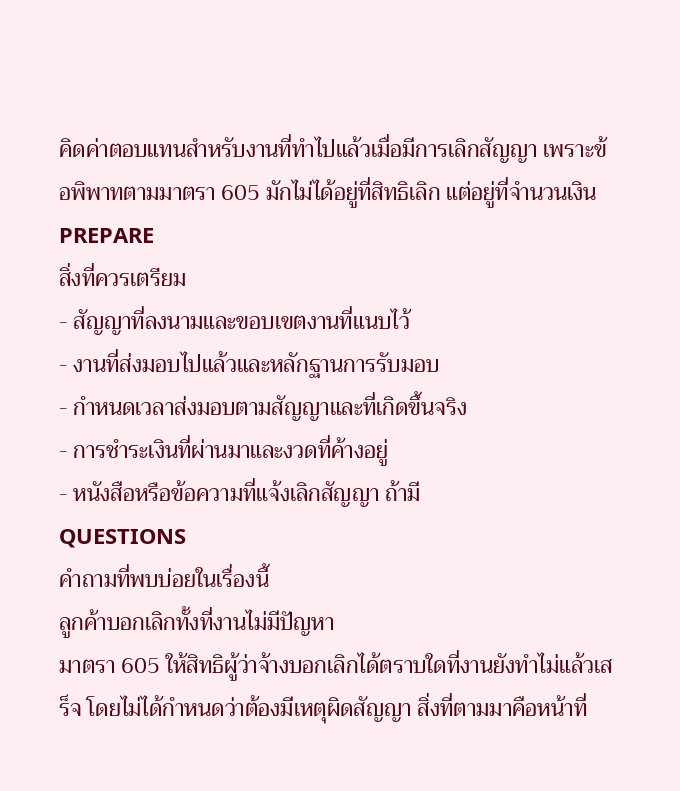คิดค่าตอบแทนสำหรับงานที่ทำไปแล้วเมื่อมีการเลิกสัญญา เพราะข้อพิพาทตามมาตรา 605 มักไม่ได้อยู่ที่สิทธิเลิก แต่อยู่ที่จำนวนเงิน
PREPARE
สิ่งที่ควรเตรียม
- สัญญาที่ลงนามและขอบเขตงานที่แนบไว้
- งานที่ส่งมอบไปแล้วและหลักฐานการรับมอบ
- กำหนดเวลาส่งมอบตามสัญญาและที่เกิดขึ้นจริง
- การชำระเงินที่ผ่านมาและงวดที่ค้างอยู่
- หนังสือหรือข้อความที่แจ้งเลิกสัญญา ถ้ามี
QUESTIONS
คำถามที่พบบ่อยในเรื่องนี้
ลูกค้าบอกเลิกทั้งที่งานไม่มีปัญหา
มาตรา 605 ให้สิทธิผู้ว่าจ้างบอกเลิกได้ตราบใดที่งานยังทำไม่แล้วเสร็จ โดยไม่ได้กำหนดว่าต้องมีเหตุผิดสัญญา สิ่งที่ตามมาคือหน้าที่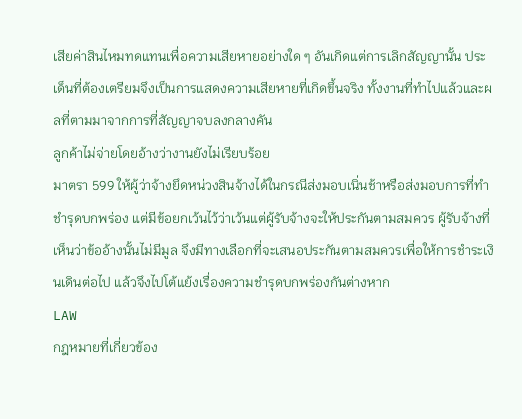เสียค่าสินไหมทดแทนเพื่อความเสียหายอย่างใด ๆ อันเกิดแต่การเลิกสัญญานั้น ประเด็นที่ต้องเตรียมจึงเป็นการแสดงความเสียหายที่เกิดขึ้นจริง ทั้งงานที่ทำไปแล้วและผลที่ตามมาจากการที่สัญญาจบลงกลางคัน
ลูกค้าไม่จ่ายโดยอ้างว่างานยังไม่เรียบร้อย
มาตรา 599 ให้ผู้ว่าจ้างยึดหน่วงสินจ้างได้ในกรณีส่งมอบเนิ่นช้าหรือส่งมอบการที่ทำชำรุดบกพร่อง แต่มีข้อยกเว้นไว้ว่าเว้นแต่ผู้รับจ้างจะให้ประกันตามสมควร ผู้รับจ้างที่เห็นว่าข้ออ้างนั้นไม่มีมูล จึงมีทางเลือกที่จะเสนอประกันตามสมควรเพื่อให้การชำระเงินเดินต่อไป แล้วจึงไปโต้แย้งเรื่องความชำรุดบกพร่องกันต่างหาก
LAW
กฎหมายที่เกี่ยวข้อง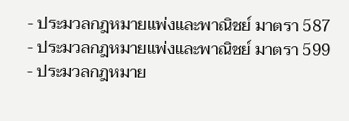- ประมวลกฎหมายแพ่งและพาณิชย์ มาตรา 587
- ประมวลกฎหมายแพ่งและพาณิชย์ มาตรา 599
- ประมวลกฎหมาย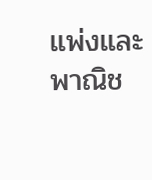แพ่งและพาณิช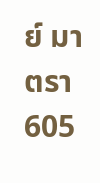ย์ มาตรา 605